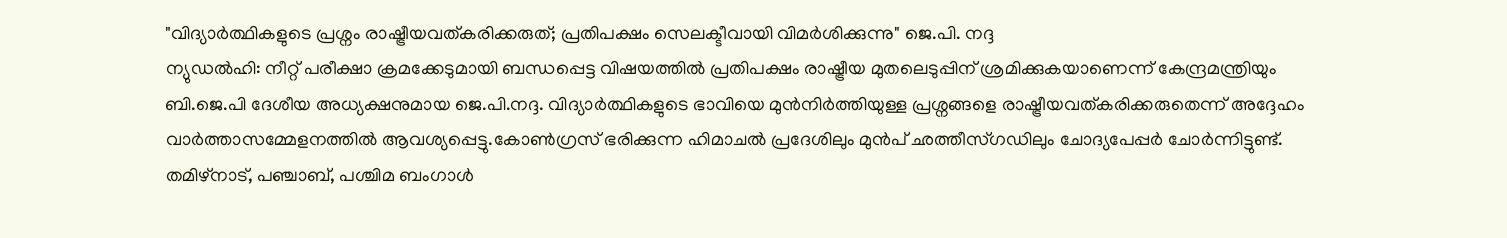"വിദ്യാർത്ഥികളുടെ പ്രശ്നം രാഷ്ട്രീയവത്കരിക്കരുത്; പ്രതിപക്ഷം സെലക്ടീവായി വിമർശിക്കുന്നു" ജെ.പി. നദ്ദ
ന്യുഡൽഹി: നീറ്റ് പരീക്ഷാ ക്രമക്കേടുമായി ബന്ധപ്പെട്ട വിഷയത്തിൽ പ്രതിപക്ഷം രാഷ്ട്രീയ മുതലെടുപ്പിന് ശ്രമിക്കുകയാണെന്ന് കേന്ദ്രമന്ത്രിയും ബി.ജെ.പി ദേശീയ അധ്യക്ഷനുമായ ജെ.പി.നദ്ദ. വിദ്യാർത്ഥികളുടെ ഭാവിയെ മുൻനിർത്തിയുള്ള പ്രശ്നങ്ങളെ രാഷ്ട്രീയവത്കരിക്കരുതെന്ന് അദ്ദേഹം വാർത്താസമ്മേളനത്തിൽ ആവശ്യപ്പെട്ടു.കോൺഗ്രസ് ഭരിക്കുന്ന ഹിമാചൽ പ്രദേശിലും മുൻപ് ഛത്തീസ്ഗഡിലും ചോദ്യപേപ്പർ ചോർന്നിട്ടുണ്ട്. തമിഴ്നാട്, പഞ്ചാബ്, പശ്ചിമ ബംഗാൾ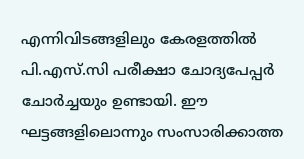എന്നിവിടങ്ങളിലും കേരളത്തിൽ പി.എസ്.സി പരീക്ഷാ ചോദ്യപേപ്പർ ചോർച്ചയും ഉണ്ടായി. ഈ ഘട്ടങ്ങളിലൊന്നും സംസാരിക്കാത്ത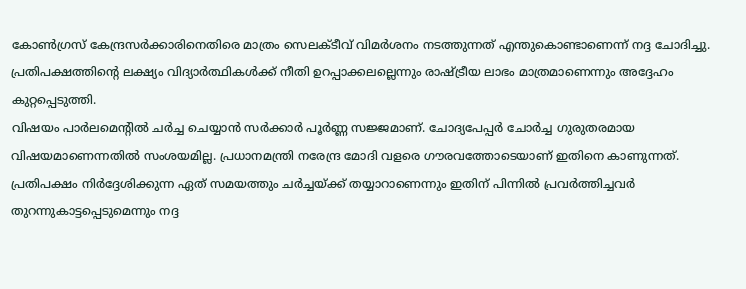കോൺഗ്രസ് കേന്ദ്രസർക്കാരിനെതിരെ മാത്രം സെലക്ടീവ് വിമർശനം നടത്തുന്നത് എന്തുകൊണ്ടാണെന്ന് നദ്ദ ചോദിച്ചു. പ്രതിപക്ഷത്തിന്റെ ലക്ഷ്യം വിദ്യാർത്ഥികൾക്ക് നീതി ഉറപ്പാക്കലല്ലെന്നും രാഷ്ട്രീയ ലാഭം മാത്രമാണെന്നും അദ്ദേഹം കുറ്റപ്പെടുത്തി.
വിഷയം പാർലമെന്റിൽ ചർച്ച ചെയ്യാൻ സർക്കാർ പൂർണ്ണ സജ്ജമാണ്. ചോദ്യപേപ്പർ ചോർച്ച ഗുരുതരമായ വിഷയമാണെന്നതിൽ സംശയമില്ല. പ്രധാനമന്ത്രി നരേന്ദ്ര മോദി വളരെ ഗൗരവത്തോടെയാണ് ഇതിനെ കാണുന്നത്. പ്രതിപക്ഷം നിർദ്ദേശിക്കുന്ന ഏത് സമയത്തും ചർച്ചയ്ക്ക് തയ്യാറാണെന്നും ഇതിന് പിന്നിൽ പ്രവർത്തിച്ചവർ തുറന്നുകാട്ടപ്പെടുമെന്നും നദ്ദ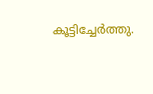കൂട്ടിച്ചേർത്തു.